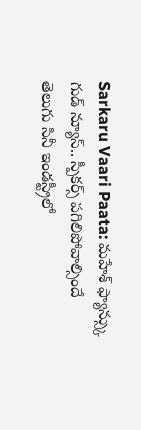Sarkaru Vaari Paata: మహేశ్ ఫ్యాన్స్కు గుడ్ న్యూస్.. స్పీకర్స్ పగిలిపోవాల్సిందే
తెలుగు సినీ ఇండస్ట్రీలో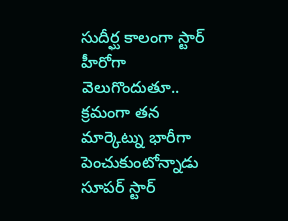సుదీర్ఘ కాలంగా స్టార్ హీరోగా వెలుగొందుతూ.. క్రమంగా తన మార్కెట్ను భారీగా పెంచుకుంటోన్నాడు సూపర్ స్టార్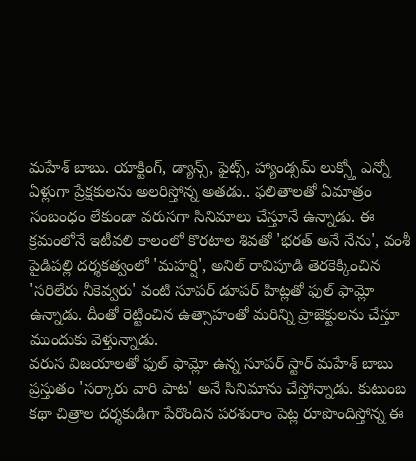మహేశ్ బాబు. యాక్టింగ్, డ్యాన్స్, ఫైట్స్, హ్యాండ్సమ్ లుక్స్తో ఎన్నో ఏళ్లుగా ప్రేక్షకులను అలరిస్తోన్న అతడు.. ఫలితాలతో ఏమాత్రం సంబంధం లేకుండా వరుసగా సినిమాలు చేస్తూనే ఉన్నాడు. ఈ క్రమంలోనే ఇటీవలి కాలంలో కొరటాల శివతో 'భరత్ అనే నేను', వంశీ పైడిపల్లి దర్శకత్వంలో 'మహర్షి', అనిల్ రావిపూడి తెరకెక్కించిన 'సరిలేరు నీకెవ్వరు' వంటి సూపర్ డూపర్ హిట్లతో ఫుల్ ఫామ్లో ఉన్నాడు. దీంతో రెట్టించిన ఉత్సాహంతో మరిన్ని ప్రాజెక్టులను చేస్తూ ముందుకు వెళ్తున్నాడు.
వరుస విజయాలతో ఫుల్ ఫామ్లో ఉన్న సూపర్ స్టార్ మహేశ్ బాబు ప్రస్తుతం 'సర్కారు వారి పాట' అనే సినిమాను చేస్తోన్నాడు. కుటుంబ కథా చిత్రాల దర్శకుడిగా పేరొందిన పరశురాం పెట్ల రూపొందిస్తోన్న ఈ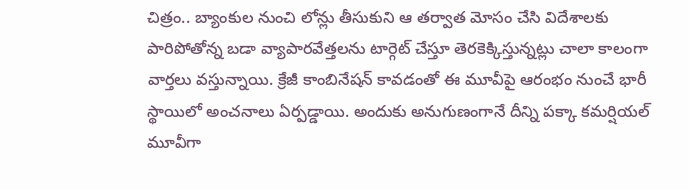చిత్రం.. బ్యాంకుల నుంచి లోన్లు తీసుకుని ఆ తర్వాత మోసం చేసి విదేశాలకు పారిపోతోన్న బడా వ్యాపారవేత్తలను టార్గెట్ చేస్తూ తెరకెక్కిస్తున్నట్లు చాలా కాలంగా వార్తలు వస్తున్నాయి. క్రేజీ కాంబినేషన్ కావడంతో ఈ మూవీపై ఆరంభం నుంచే భారీ స్థాయిలో అంచనాలు ఏర్పడ్డాయి. అందుకు అనుగుణంగానే దీన్ని పక్కా కమర్షియల్ మూవీగా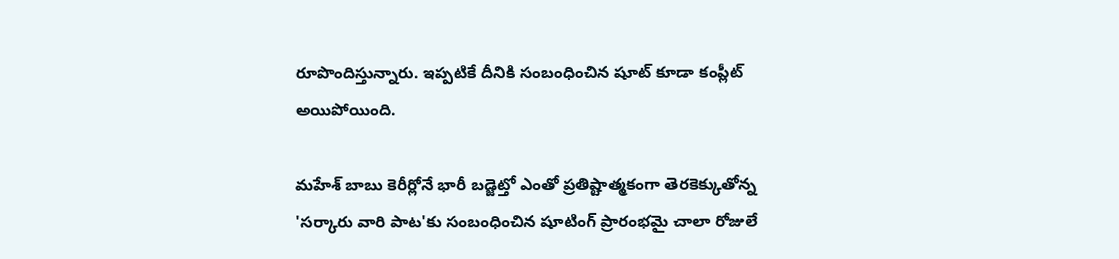రూపొందిస్తున్నారు. ఇప్పటికే దీనికి సంబంధించిన షూట్ కూడా కంప్లీట్ అయిపోయింది.

మహేశ్ బాబు కెరీర్లోనే భారీ బడ్జెట్తో ఎంతో ప్రతిష్టాత్మకంగా తెరకెక్కుతోన్న 'సర్కారు వారి పాట'కు సంబంధించిన షూటింగ్ ప్రారంభమై చాలా రోజులే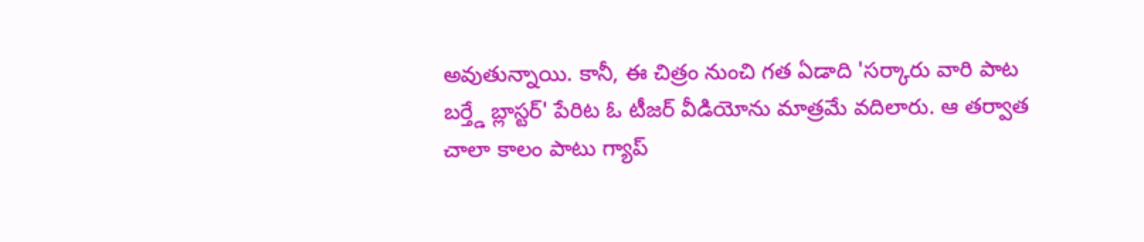అవుతున్నాయి. కానీ, ఈ చిత్రం నుంచి గత ఏడాది 'సర్కారు వారి పాట బర్త్డే బ్లాస్టర్' పేరిట ఓ టీజర్ వీడియోను మాత్రమే వదిలారు. ఆ తర్వాత చాలా కాలం పాటు గ్యాప్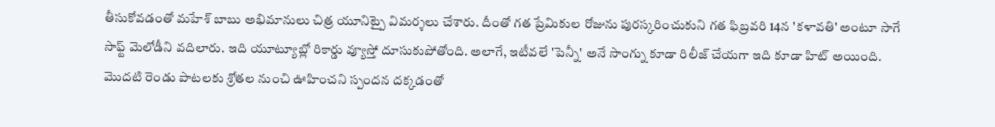తీసుకోవడంతో మహేశ్ బాబు అభిమానులు చిత్ర యూనిట్పై విమర్శలు చేశారు. దీంతో గత ప్రేమికుల రోజును పురస్కరించుకుని గత ఫిబ్రవరి 14న 'కళావతి' అంటూ సాగే సాఫ్ట్ మెలోడీని వదిలారు. ఇది యూట్యూబ్లో రికార్డు వ్యూస్తో దూసుకుపోతోంది. అలాగే, ఇటీవలే 'పెన్నీ' అనే సాంగ్ను కూడా రిలీజ్ చేయగా ఇది కూడా హిట్ అయింది.
మొదటి రెండు పాటలకు శ్రోతల నుంచి ఊహించని స్పందన దక్కడంతో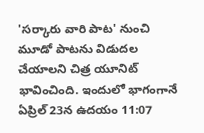'సర్కారు వారి పాట' నుంచి మూడో పాటను విడుదల చేయాలని చిత్ర యూనిట్ భావించింది. ఇందులో భాగంగానే ఏప్రిల్ 23న ఉదయం 11:07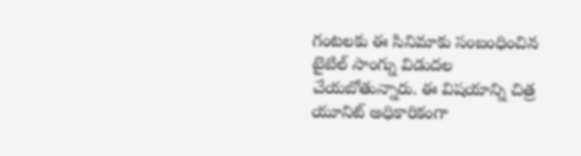గంటలకు ఈ సినిమాకు సంబంధించిన టైటిల్ సాంగ్ను విడుదల చేయబోతున్నారు. ఈ విషయాన్ని చిత్ర యూనిట్ అధికారికంగా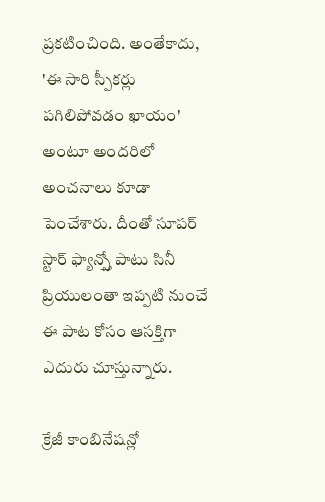ప్రకటించింది. అంతేకాదు, 'ఈ సారి స్పీకర్లు పగిలిపోవడం ఖాయం' అంటూ అందరిలో అంచనాలు కూడా పెంచేశారు. దీంతో సూపర్ స్టార్ ఫ్యాన్స్తో పాటు సినీ ప్రియులంతా ఇప్పటి నుంచే ఈ పాట కోసం ఆసక్తిగా ఎదురు చూస్తున్నారు.

క్రేజీ కాంబినేషన్లో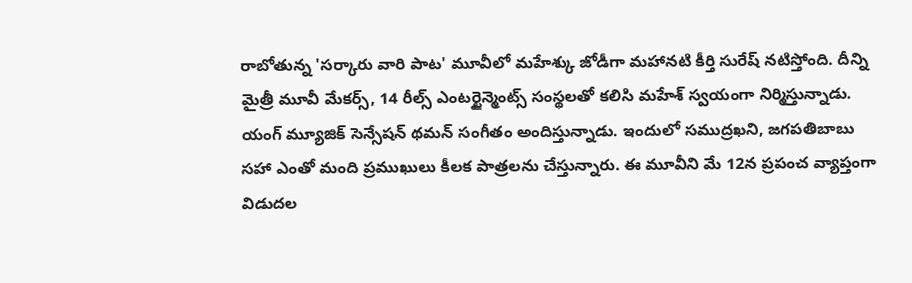రాబోతున్న 'సర్కారు వారి పాట' మూవీలో మహేశ్కు జోడీగా మహానటి కీర్తి సురేష్ నటిస్తోంది. దీన్ని మైత్రీ మూవీ మేకర్స్, 14 రీల్స్ ఎంటర్టైన్మెంట్స్ సంస్థలతో కలిసి మహేశ్ స్వయంగా నిర్మిస్తున్నాడు. యంగ్ మ్యూజిక్ సెన్సేషన్ థమన్ సంగీతం అందిస్తున్నాడు. ఇందులో సముద్రఖని, జగపతిబాబు సహా ఎంతో మంది ప్రముఖులు కీలక పాత్రలను చేస్తున్నారు. ఈ మూవీని మే 12న ప్రపంచ వ్యాప్తంగా విడుదల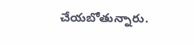చేయబోతున్నారు.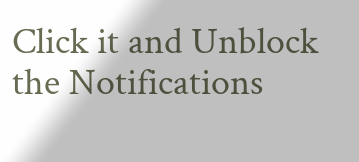Click it and Unblock the Notifications